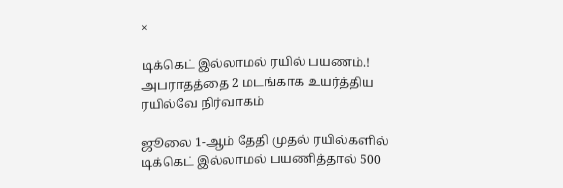×

டிக்கெட் இல்லாமல் ரயில் பயணம்.! அபராதத்தை 2 மடங்காக உயர்த்திய ரயில்வே நிர்வாகம்

ஜூலை 1-ஆம் தேதி முதல் ரயில்களில் டிக்கெட் இல்லாமல் பயணித்தால் 500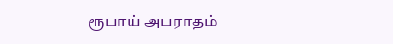ரூபாய் அபராதம்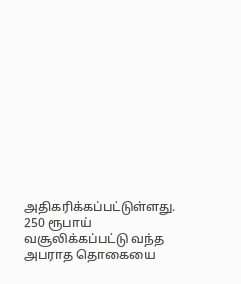அதிகரிக்கப்பட்டுள்ளது. 250 ரூபாய் வசூலிக்கப்பட்டு வந்த அபராத தொகையை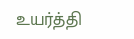உயர்த்தி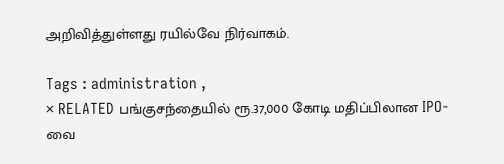அறிவித்துள்ளது ரயில்வே நிர்வாகம்.

Tags : administration ,
× RELATED பங்குசந்தையில் ரூ.37,000 கோடி மதிப்பிலான IPO-வை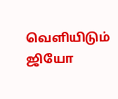வெளியிடும் ஜியோ